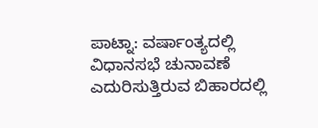ಪಾಟ್ನಾ: ವರ್ಷಾಂತ್ಯದಲ್ಲಿ ವಿಧಾನಸಭೆ ಚುನಾವಣೆ ಎದುರಿಸುತ್ತಿರುವ ಬಿಹಾರದಲ್ಲಿ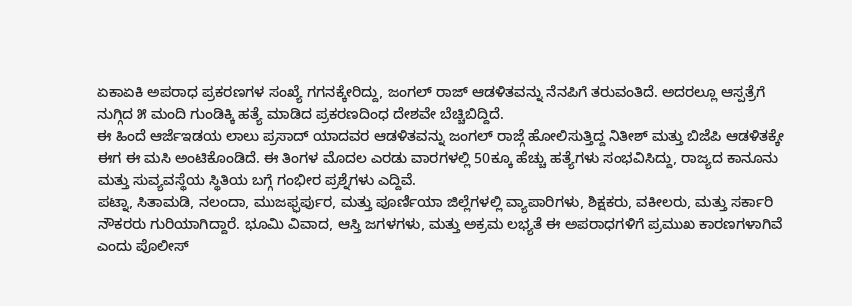ಏಕಾಏಕಿ ಅಪರಾಧ ಪ್ರಕರಣಗಳ ಸಂಖ್ಯೆ ಗಗನಕ್ಕೇರಿದ್ದು, ಜಂಗಲ್ ರಾಜ್ ಆಡಳಿತವನ್ನು ನೆನಪಿಗೆ ತರುವಂತಿದೆ. ಅದರಲ್ಲೂ ಆಸ್ಪತ್ರೆಗೆ ನುಗ್ಗಿದ ೫ ಮಂದಿ ಗುಂಡಿಕ್ಕಿ ಹತ್ಯೆ ಮಾಡಿದ ಪ್ರಕರಣದಿಂಧ ದೇಶವೇ ಬೆಚ್ಚಿಬಿದ್ದಿದೆ.
ಈ ಹಿಂದೆ ಆರ್ಜೆಇಡಯ ಲಾಲು ಪ್ರಸಾದ್ ಯಾದವರ ಆಡಳಿತವನ್ನು ಜಂಗಲ್ ರಾಜ್ಗೆ ಹೋಲಿಸುತ್ತಿದ್ದ ನಿತೀಶ್ ಮತ್ತು ಬಿಜೆಪಿ ಆಡಳಿತಕ್ಕೇ ಈಗ ಈ ಮಸಿ ಅಂಟಿಕೊಂಡಿದೆ. ಈ ತಿಂಗಳ ಮೊದಲ ಎರಡು ವಾರಗಳಲ್ಲಿ 50ಕ್ಕೂ ಹೆಚ್ಚು ಹತ್ಯೆಗಳು ಸಂಭವಿಸಿದ್ದು, ರಾಜ್ಯದ ಕಾನೂನು ಮತ್ತು ಸುವ್ಯವಸ್ಥೆಯ ಸ್ಥಿತಿಯ ಬಗ್ಗೆ ಗಂಭೀರ ಪ್ರಶ್ನೆಗಳು ಎದ್ದಿವೆ.
ಪಟ್ನಾ, ಸಿತಾಮಡಿ, ನಲಂದಾ, ಮುಜಫ್ಫರ್ಪುರ, ಮತ್ತು ಪೂರ್ಣಿಯಾ ಜಿಲ್ಲೆಗಳಲ್ಲಿ ವ್ಯಾಪಾರಿಗಳು, ಶಿಕ್ಷಕರು, ವಕೀಲರು, ಮತ್ತು ಸರ್ಕಾರಿ ನೌಕರರು ಗುರಿಯಾಗಿದ್ದಾರೆ. ಭೂಮಿ ವಿವಾದ, ಆಸ್ತಿ ಜಗಳಗಳು, ಮತ್ತು ಅಕ್ರಮ ಲಭ್ಯತೆ ಈ ಅಪರಾಧಗಳಿಗೆ ಪ್ರಮುಖ ಕಾರಣಗಳಾಗಿವೆ ಎಂದು ಪೊಲೀಸ್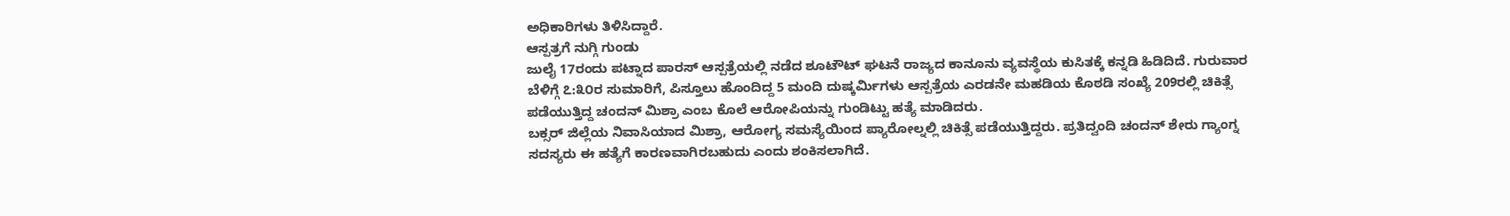ಅಧಿಕಾರಿಗಳು ತಿಳಿಸಿದ್ದಾರೆ.
ಆಸ್ಪತ್ರಗೆ ನುಗ್ಗಿ ಗುಂಡು
ಜುಲೈ 17ರಂದು ಪಟ್ನಾದ ಪಾರಸ್ ಆಸ್ಪತ್ರೆಯಲ್ಲಿ ನಡೆದ ಶೂಟೌಟ್ ಘಟನೆ ರಾಜ್ಯದ ಕಾನೂನು ವ್ಯವಸ್ಥೆಯ ಕುಸಿತಕ್ಕೆ ಕನ್ನಡಿ ಹಿಡಿದಿದೆ. ಗುರುವಾರ ಬೆಳಿಗ್ಗೆ ೭:೩೦ರ ಸುಮಾರಿಗೆ, ಪಿಸ್ತೂಲು ಹೊಂದಿದ್ದ 5 ಮಂದಿ ದುಷ್ಕರ್ಮಿಗಳು ಆಸ್ಪತ್ರೆಯ ಎರಡನೇ ಮಹಡಿಯ ಕೊಠಡಿ ಸಂಖ್ಯೆ 209ರಲ್ಲಿ ಚಿಕಿತ್ಸೆ ಪಡೆಯುತ್ತಿದ್ದ ಚಂದನ್ ಮಿಶ್ರಾ ಎಂಬ ಕೊಲೆ ಆರೋಪಿಯನ್ನು ಗುಂಡಿಟ್ಟು ಹತ್ಯೆ ಮಾಡಿದರು.
ಬಕ್ಸರ್ ಜಿಲ್ಲೆಯ ನಿವಾಸಿಯಾದ ಮಿಶ್ರಾ, ಆರೋಗ್ಯ ಸಮಸ್ಯೆಯಿಂದ ಪ್ಯಾರೋಲ್ನಲ್ಲಿ ಚಿಕಿತ್ಸೆ ಪಡೆಯುತ್ತಿದ್ದರು. ಪ್ರತಿದ್ವಂದಿ ಚಂದನ್ ಶೇರು ಗ್ಯಾಂಗ್ನ ಸದಸ್ಯರು ಈ ಹತ್ಯೆಗೆ ಕಾರಣವಾಗಿರಬಹುದು ಎಂದು ಶಂಕಿಸಲಾಗಿದೆ.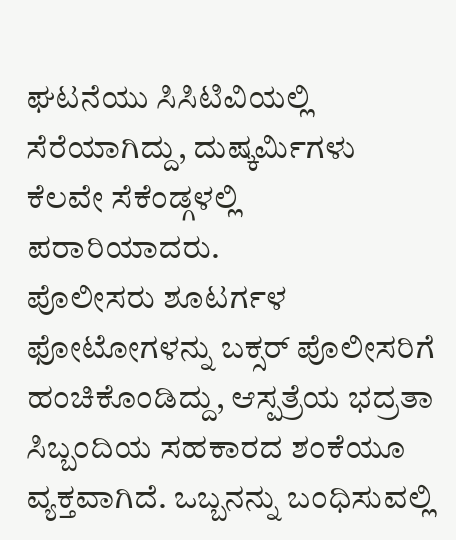ಘಟನೆಯು ಸಿಸಿಟಿವಿಯಲ್ಲಿ ಸೆರೆಯಾಗಿದ್ದು, ದುಷ್ಕರ್ಮಿಗಳು ಕೆಲವೇ ಸೆಕೆಂಡ್ಗಳಲ್ಲಿ ಪರಾರಿಯಾದರು.
ಪೊಲೀಸರು ಶೂಟರ್ಗಳ ಫೋಟೋಗಳನ್ನು ಬಕ್ಸರ್ ಪೊಲೀಸರಿಗೆ ಹಂಚಿಕೊಂಡಿದ್ದು, ಆಸ್ಪತ್ರೆಯ ಭದ್ರತಾ ಸಿಬ್ಬಂದಿಯ ಸಹಕಾರದ ಶಂಕೆಯೂ ವ್ಯಕ್ತವಾಗಿದೆ. ಒಬ್ಬನನ್ನು ಬಂಧಿಸುವಲ್ಲಿ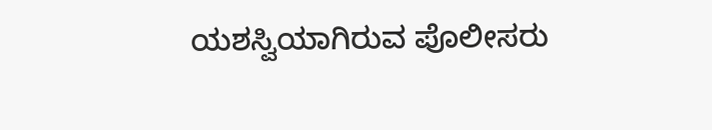ಯಶಸ್ವಿಯಾಗಿರುವ ಪೊಲೀಸರು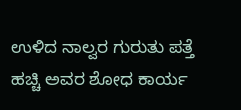ಉಳಿದ ನಾಲ್ವರ ಗುರುತು ಪತ್ತೆ ಹಚ್ಚಿ ಅವರ ಶೋಧ ಕಾರ್ಯ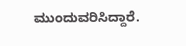ಮುಂದುವರಿಸಿದ್ದಾರೆ.